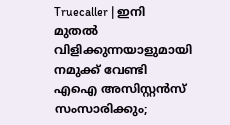Truecaller | ഇനി മുതല്‍ വിളിക്കുന്നയാളുമായി നമുക്ക് വേണ്ടി എഐ അസിസ്റ്റന്‍സ് സംസാരിക്കും;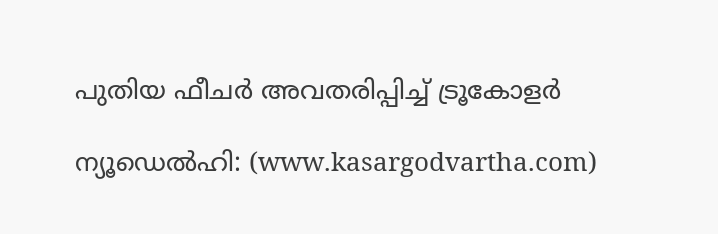പുതിയ ഫീചര്‍ അവതരിപ്പിച്ച് ട്രൂകോളര്‍

ന്യൂഡെല്‍ഹി: (www.kasargodvartha.com)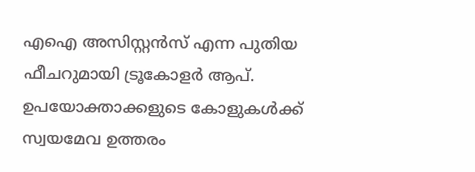എഐ അസിസ്റ്റന്‍സ് എന്ന പുതിയ ഫീചറുമായി ട്രൂകോളര്‍ ആപ്. ഉപയോക്താക്കളുടെ കോളുകള്‍ക്ക് സ്വയമേവ ഉത്തരം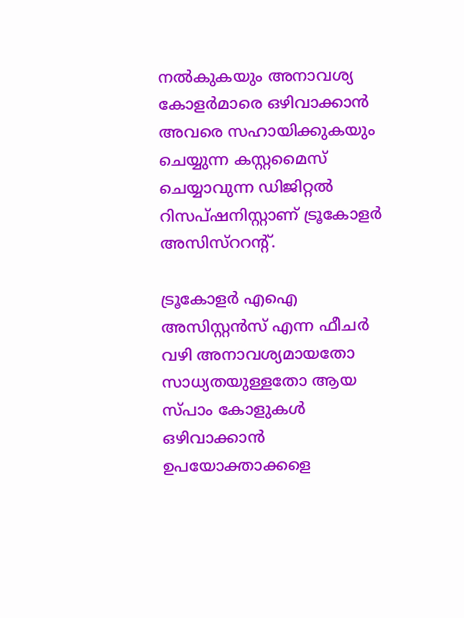നല്‍കുകയും അനാവശ്യ കോളര്‍മാരെ ഒഴിവാക്കാന്‍ അവരെ സഹായിക്കുകയും ചെയ്യുന്ന കസ്റ്റമൈസ് ചെയ്യാവുന്ന ഡിജിറ്റല്‍ റിസപ്ഷനിസ്റ്റാണ് ട്രൂകോളര്‍ അസിസ്‌ററന്റ്.

ട്രൂകോളര്‍ എഐ അസിസ്റ്റന്‍സ് എന്ന ഫീചര്‍ വഴി അനാവശ്യമായതോ സാധ്യതയുള്ളതോ ആയ സ്പാം കോളുകള്‍ ഒഴിവാക്കാന്‍ ഉപയോക്താക്കളെ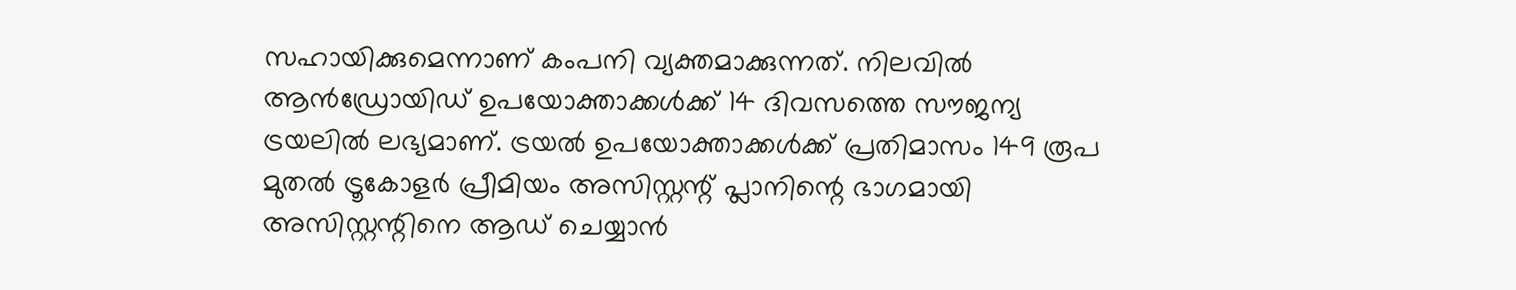സഹായിക്കുമെന്നാണ് കംപനി വ്യക്തമാക്കുന്നത്. നിലവില്‍ ആന്‍ഡ്രോയിഡ് ഉപയോക്താക്കള്‍ക്ക് 14 ദിവസത്തെ സൗജന്യ ട്രയലില്‍ ലഭ്യമാണ്. ട്രയല്‍ ഉപയോക്താക്കള്‍ക്ക് പ്രതിമാസം 149 രൂപ മുതല്‍ ട്രൂകോളര്‍ പ്രീമിയം അസിസ്റ്റന്റ് പ്ലാനിന്റെ ഭാഗമായി അസിസ്റ്റന്റിനെ ആഡ് ചെയ്യാന്‍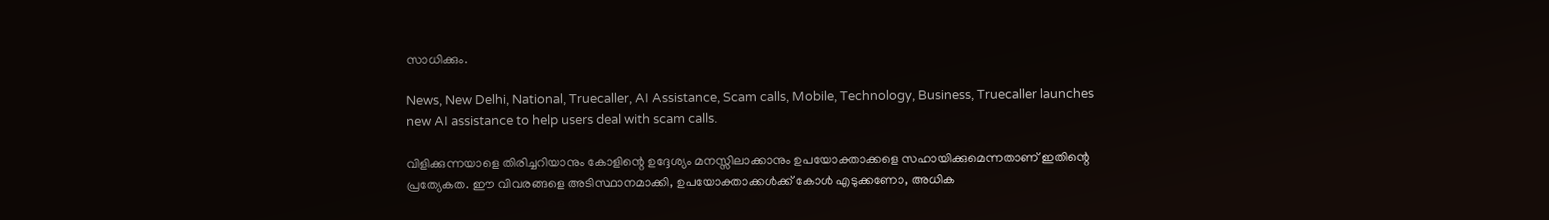സാധിക്കും.

News, New Delhi, National, Truecaller, AI Assistance, Scam calls, Mobile, Technology, Business, Truecaller launches new AI assistance to help users deal with scam calls.

വിളിക്കുന്നയാളെ തിരിച്ചറിയാനും കോളിന്റെ ഉദ്ദേശ്യം മനസ്സിലാക്കാനും ഉപയോക്താക്കളെ സഹായിക്കുമെന്നതാണ് ഇതിന്റെ പ്രത്യേകത. ഈ വിവരങ്ങളെ അടിസ്ഥാനമാക്കി, ഉപയോക്താക്കള്‍ക്ക് കോള്‍ എടുക്കണോ, അധിക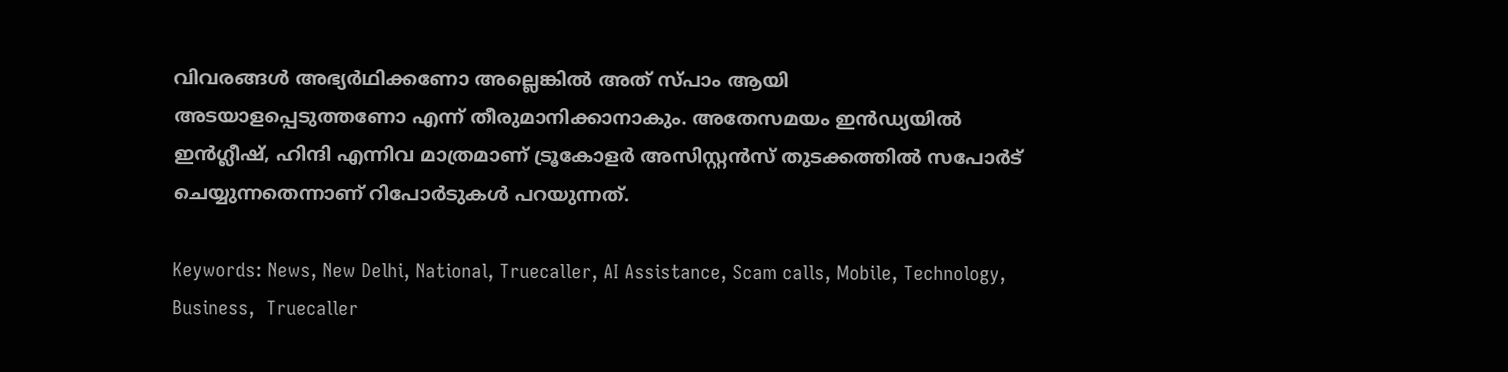വിവരങ്ങള്‍ അഭ്യര്‍ഥിക്കണോ അല്ലെങ്കില്‍ അത് സ്പാം ആയി അടയാളപ്പെടുത്തണോ എന്ന് തീരുമാനിക്കാനാകും. അതേസമയം ഇന്‍ഡ്യയില്‍ ഇന്‍ഗ്ലീഷ്, ഹിന്ദി എന്നിവ മാത്രമാണ് ട്രൂകോളര്‍ അസിസ്റ്റന്‍സ് തുടക്കത്തില്‍ സപോര്‍ട് ചെയ്യുന്നതെന്നാണ് റിപോര്‍ടുകള്‍ പറയുന്നത്.

Keywords: News, New Delhi, National, Truecaller, AI Assistance, Scam calls, Mobile, Technology, Business,  Truecaller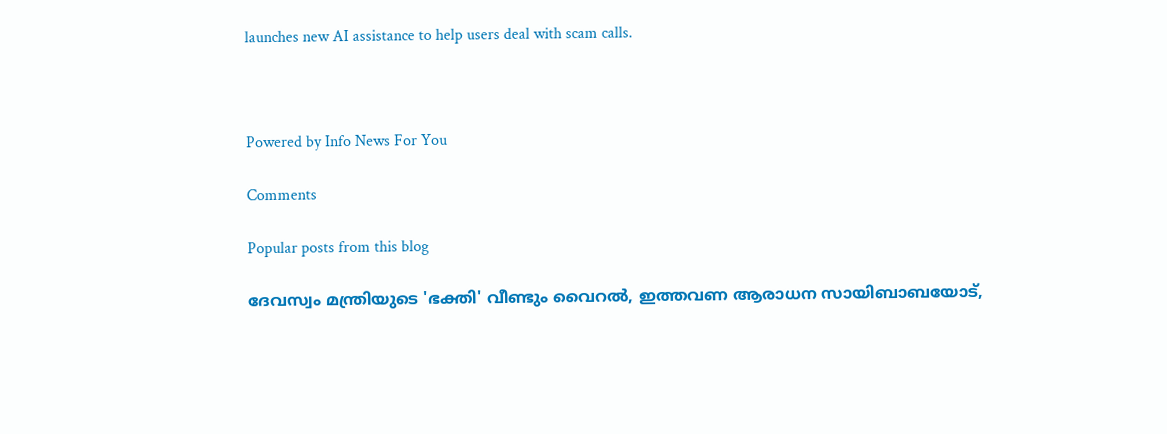launches new AI assistance to help users deal with scam calls.



Powered by Info News For You

Comments

Popular posts from this blog

ദേവസ്വം മന്ത്രിയുടെ 'ഭക്തി' വീണ്ടും വൈറല്‍, ഇത്തവണ ആരാധന സായിബാബയോട്,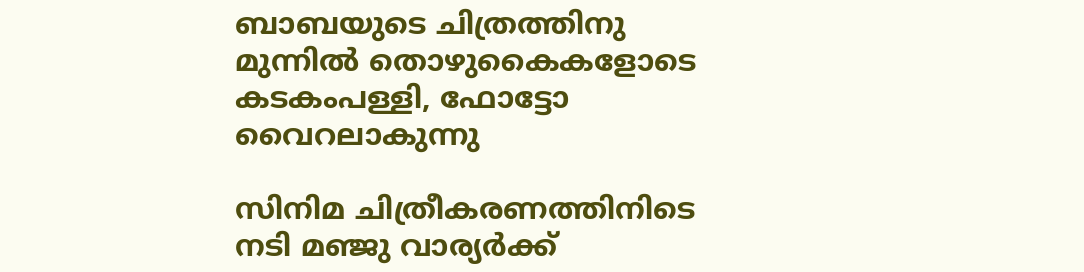ബാബയുടെ ചിത്രത്തിനു മുന്നില്‍ തൊഴുകൈകളോടെ കടകംപള്ളി, ഫോട്ടോ വൈറലാകുന്നു

സിനിമ ചിത്രീകരണത്തിനിടെ നടി മഞ്ജു വാര്യര്‍ക്ക്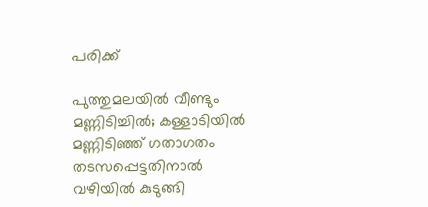പരിക്ക്

പുത്തുമലയില്‍ വീണ്ടും മണ്ണിടിച്ചില്‍; കള്ളാടിയില്‍ മണ്ണിടിഞ്ഞ് ഗതാഗതം തടസപ്പെട്ടതിനാല്‍ വഴിയില്‍ കുടുങ്ങി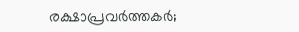രക്ഷാപ്രവര്‍ത്തകര്‍;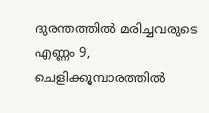ദുരന്തത്തില്‍ മരിച്ചവരുടെ എണ്ണം 9, ചെളിക്കൂമ്പാരത്തില്‍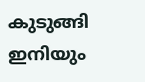കുടുങ്ങി ഇനിയും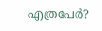എത്രപേര്‍?